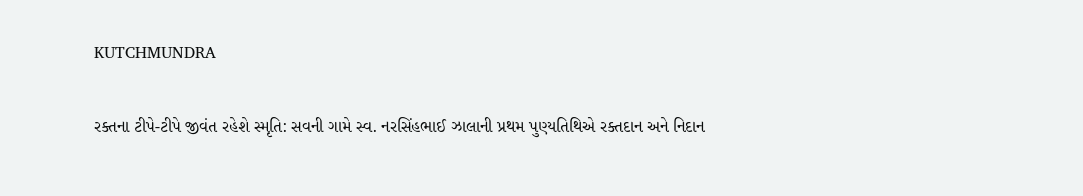KUTCHMUNDRA

રક્તના ટીપે-ટીપે જીવંત રહેશે સ્મૃતિ: સવની ગામે સ્વ. નરસિંહભાઈ ઝાલાની પ્રથમ પુણ્યતિથિએ રક્તદાન અને નિદાન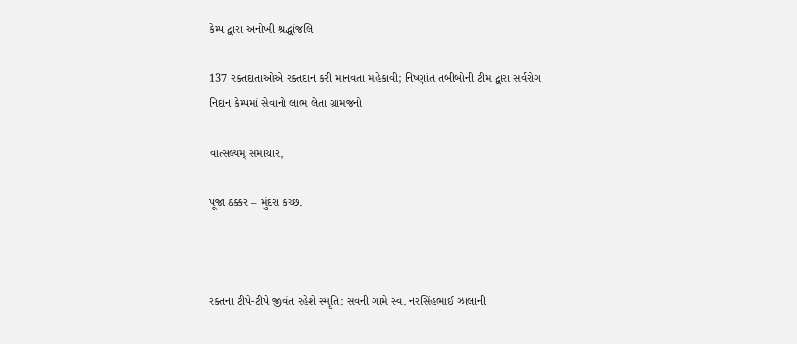કેમ્પ દ્વારા અનોખી શ્રદ્ધાંજલિ

137 રક્તદાતાઓએ રક્તદાન કરી માનવતા મહેકાવી; નિષ્ણાંત તબીબોની ટીમ દ્વારા સર્વરોગ નિદાન કેમ્પમાં સેવાનો લાભ લેતા ગ્રામજનો

વાત્સલ્યમ્ સમાચાર,

પૂજા ઠક્કર – મુંદરા કચ્છ.



રક્તના ટીપે-ટીપે જીવંત રહેશે સ્મૃતિ: સવની ગામે સ્વ. નરસિંહભાઈ ઝાલાની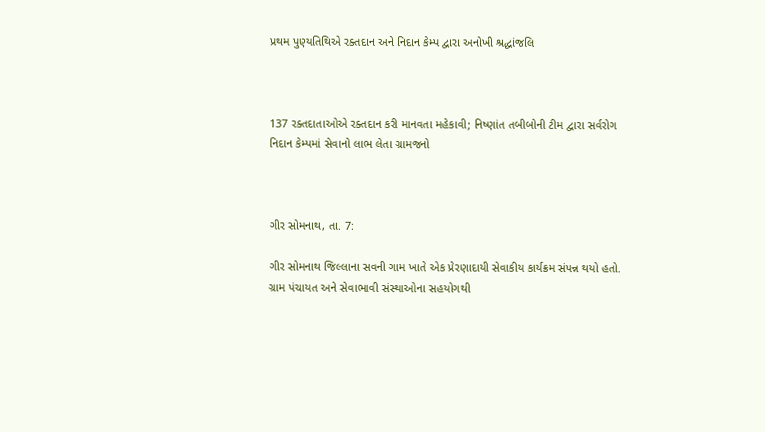પ્રથમ પુણ્યતિથિએ રક્તદાન અને નિદાન કેમ્પ દ્વારા અનોખી શ્રદ્ધાંજલિ



137 રક્તદાતાઓએ રક્તદાન કરી માનવતા મહેકાવી; નિષ્ણાંત તબીબોની ટીમ દ્વારા સર્વરોગ નિદાન કેમ્પમાં સેવાનો લાભ લેતા ગ્રામજનો



ગીર સોમનાથ, તા. 7:

ગીર સોમનાથ જિલ્લાના સવની ગામ ખાતે એક પ્રેરણાદાયી સેવાકીય કાર્યક્રમ સંપન્ન થયો હતો. ગ્રામ પંચાયત અને સેવાભાવી સંસ્થાઓના સહયોગથી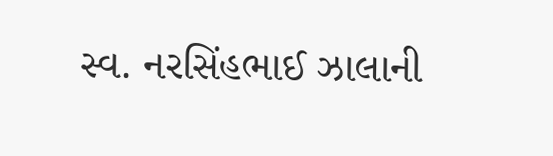સ્વ. નરસિંહભાઈ ઝાલાની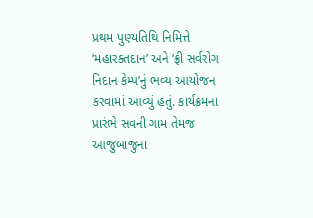પ્રથમ પુણ્યતિથિ નિમિત્તે ‘મહારક્તદાન’ અને ‘ફ્રી સર્વરોગ નિદાન કેમ્પ’નું ભવ્ય આયોજન કરવામાં આવ્યું હતું. કાર્યક્રમના પ્રારંભે સવની ગામ તેમજ આજુબાજુના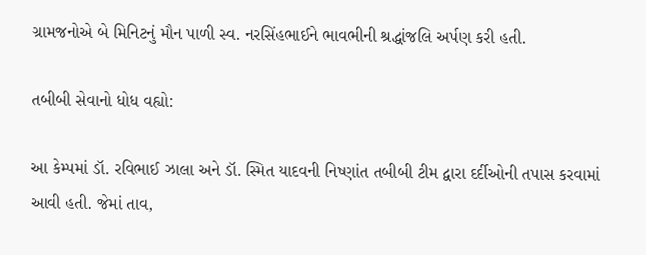ગ્રામજનોએ બે મિનિટનું મૌન પાળી સ્વ. નરસિંહભાઈને ભાવભીની શ્રદ્ધાંજલિ અર્પણ કરી હતી.

તબીબી સેવાનો ધોધ વહ્યો:

આ કેમ્પમાં ડૉ. રવિભાઈ ઝાલા અને ડૉ. સ્મિત યાદવની નિષ્ણાંત તબીબી ટીમ દ્વારા દર્દીઓની તપાસ કરવામાં આવી હતી. જેમાં તાવ,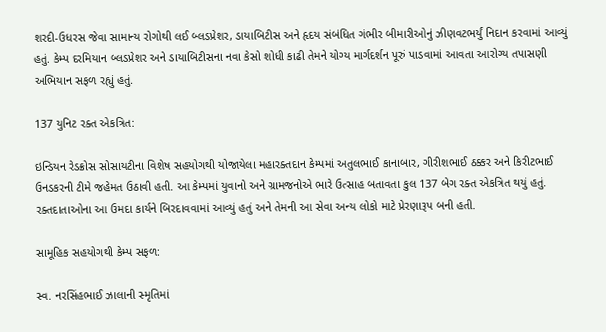શરદી-ઉધરસ જેવા સામાન્ય રોગોથી લઈ બ્લડપ્રેશર, ડાયાબિટીસ અને હૃદય સંબંધિત ગંભીર બીમારીઓનું ઝીણવટભર્યું નિદાન કરવામાં આવ્યું હતું. કેમ્પ દરમિયાન બ્લડપ્રેશર અને ડાયાબિટીસના નવા કેસો શોધી કાઢી તેમને યોગ્ય માર્ગદર્શન પૂરું પાડવામાં આવતા આરોગ્ય તપાસણી અભિયાન સફળ રહ્યું હતું.

137 યુનિટ રક્ત એકત્રિત:

ઇન્ડિયન રેડક્રોસ સોસાયટીના વિશેષ સહયોગથી યોજાયેલા મહારક્તદાન કેમ્પમાં અતુલભાઈ કાનાબાર, ગીરીશભાઈ ઠક્કર અને કિરીટભાઈ ઉનડકરની ટીમે જહેમત ઉઠાવી હતી. આ કેમ્પમાં યુવાનો અને ગ્રામજનોએ ભારે ઉત્સાહ બતાવતા કુલ 137 બેગ રક્ત એકત્રિત થયું હતું. રક્તદાતાઓના આ ઉમદા કાર્યને બિરદાવવામાં આવ્યું હતું અને તેમની આ સેવા અન્ય લોકો માટે પ્રેરણારૂપ બની હતી.

સામૂહિક સહયોગથી કેમ્પ સફળ:

સ્વ. નરસિંહભાઈ ઝાલાની સ્મૃતિમાં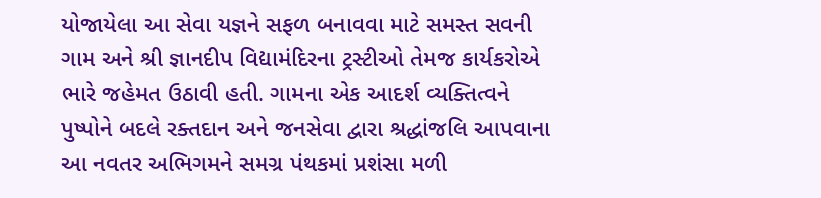યોજાયેલા આ સેવા યજ્ઞને સફળ બનાવવા માટે સમસ્ત સવની ગામ અને શ્રી જ્ઞાનદીપ વિદ્યામંદિરના ટ્રસ્ટીઓ તેમજ કાર્યકરોએ ભારે જહેમત ઉઠાવી હતી. ગામના એક આદર્શ વ્યક્તિત્વને પુષ્પોને બદલે રક્તદાન અને જનસેવા દ્વારા શ્રદ્ધાંજલિ આપવાના આ નવતર અભિગમને સમગ્ર પંથકમાં પ્રશંસા મળી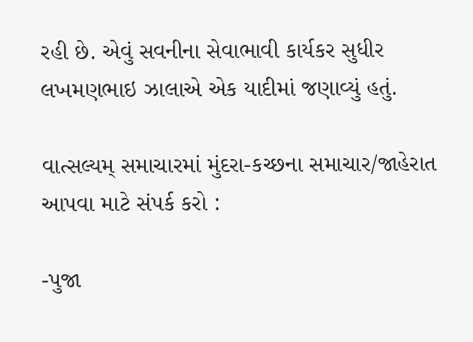રહી છે. એવું સવનીના સેવાભાવી કાર્યકર સુધીર લખમણભાઇ ઝાલાએ એક યાદીમાં જણાવ્યું હતું.

વાત્સલ્યમ્ સમાચારમાં મુંદરા-કચ્છના સમાચાર/જાહેરાત આપવા માટે સંપર્ક કરો :

-પુજા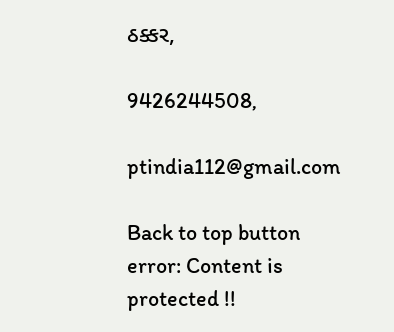ઠક્કર,

9426244508,

ptindia112@gmail.com

Back to top button
error: Content is protected !!